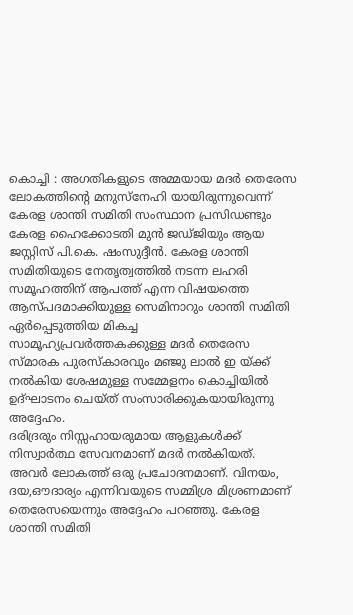കൊച്ചി : അഗതികളുടെ അമ്മയായ മദർ തെരേസ ലോകത്തിന്റെ മനുസ്നേഹി യായിരുന്നുവെന്ന് കേരള ശാന്തി സമിതി സംസ്ഥാന പ്രസിഡണ്ടും കേരള ഹൈക്കോടതി മുൻ ജഡ്ജിയും ആയ ജസ്റ്റിസ് പി.കെ. ഷംസുദ്ദീൻ. കേരള ശാന്തി സമിതിയുടെ നേതൃത്വത്തിൽ നടന്ന ലഹരി സമൂഹത്തിന് ആപത്ത് എന്ന വിഷയത്തെ ആസ്പദമാക്കിയുള്ള സെമിനാറും ശാന്തി സമിതി ഏർപ്പെടുത്തിയ മികച്ച സാമൂഹ്യപ്രവർത്തകക്കുള്ള മദർ തെരേസ സ്മാരക പുരസ്കാരവും മഞ്ജു ലാൽ ഇ യ്ക്ക് നൽകിയ ശേഷമുള്ള സമ്മേളനം കൊച്ചിയിൽ ഉദ്ഘാടനം ചെയ്ത് സംസാരിക്കുകയായിരുന്നു അദ്ദേഹം.
ദരിദ്രരും നിസ്സഹായരുമായ ആളുകൾക്ക് നിസ്വാർത്ഥ സേവനമാണ് മദർ നൽകിയത്. അവർ ലോകത്ത് ഒരു പ്രചോദനമാണ്. വിനയം, ദയ,ഔദാര്യം എന്നിവയുടെ സമ്മിശ്ര മിശ്രണമാണ് തെരേസയെന്നും അദ്ദേഹം പറഞ്ഞു. കേരള ശാന്തി സമിതി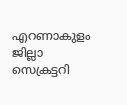എറണാകുളം ജില്ലാ സെക്രട്ടറി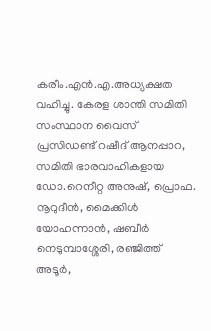കരീം.എൻ.എ.അധ്യക്ഷത വഹിച്ചു. കേരള ശാന്തി സമിതി സംസ്ഥാന വൈസ് പ്രസിഡണ്ട് റഷീദ് ആനപ്പാറ, സമിതി ഭാരവാഹികളായ ഡോ.റെനീറ്റ അനുഷ്, പ്രൊഫ. നൂറുദീൻ, മൈക്കിൾ യോഹന്നാൻ, ഷബീർ നെടുമ്പാശ്ശേരി, രഞ്ജിത്ത് അടൂർ,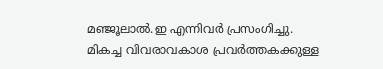മഞ്ജൂലാൽ.ഇ എന്നിവർ പ്രസംഗിച്ചു. മികച്ച വിവരാവകാശ പ്രവർത്തകക്കുള്ള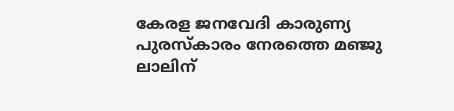കേരള ജനവേദി കാരുണ്യ പുരസ്കാരം നേരത്തെ മഞ്ജു ലാലിന്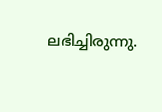ലഭിച്ചിരുന്നു.